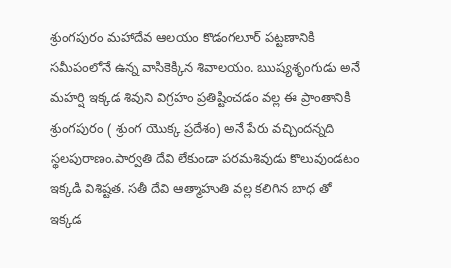శ్రుంగపురం మహాదేవ ఆలయం కొడంగలూర్ పట్టణానికి సమీపంలోనే ఉన్న వాసికెక్కిన శివాలయం. ఋష్యశృంగుడు అనే మహర్షి ఇక్కడ శివుని విగ్రహం ప్రతిష్టించడం వల్ల ఈ ప్రాంతానికి శ్రుంగపురం ( శ్రుంగ యొక్క ప్రదేశం) అనే పేరు వచ్చిందన్నది స్థలపురాణం.పార్వతి దేవి లేకుండా పరమశివుడు కొలువుండటం ఇక్కడి విశిష్టత. సతీ దేవి ఆత్మాహుతి వల్ల కలిగిన బాధ తో ఇక్కడ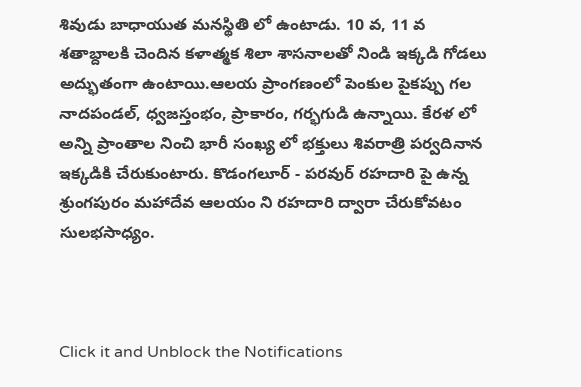శివుడు బాధాయుత మనస్థితి లో ఉంటాడు. 10 వ, 11 వ శతాబ్దాలకి చెందిన కళాత్మక శిలా శాసనాలతో నిండి ఇక్కడి గోడలు అద్భుతంగా ఉంటాయి.ఆలయ ప్రాంగణంలో పెంకుల పైకప్పు గల నాదపండల్, ధ్వజస్తంభం, ప్రాకారం, గర్భగుడి ఉన్నాయి. కేరళ లో అన్ని ప్రాంతాల నించి భారీ సంఖ్య లో భక్తులు శివరాత్రి పర్వదినాన ఇక్కడికి చేరుకుంటారు. కొడంగలూర్ - పరవుర్ రహదారి పై ఉన్న శ్రుంగపురం మహాదేవ ఆలయం ని రహదారి ద్వారా చేరుకోవటం సులభసాధ్యం.



Click it and Unblock the Notifications